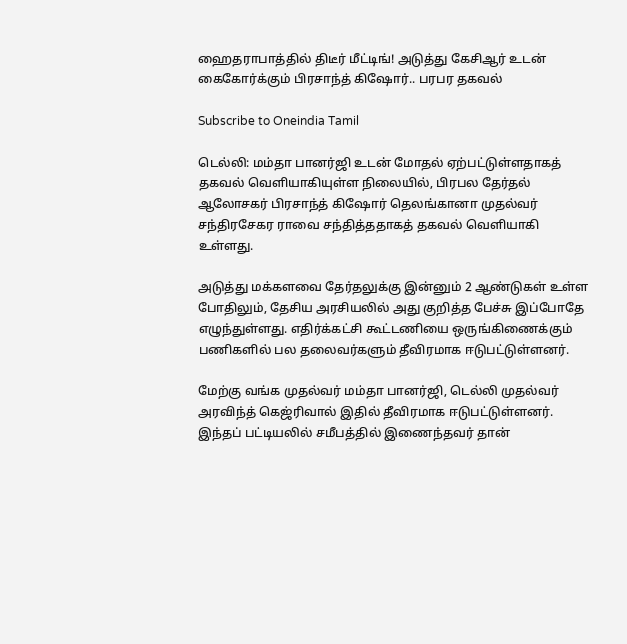ஹைதராபாத்தில் திடீர் மீட்டிங்! அடுத்து கேசிஆர் உடன் கைகோர்க்கும் பிரசாந்த் கிஷோர்.. பரபர தகவல்

Subscribe to Oneindia Tamil

டெல்லி: மம்தா பானர்ஜி உடன் மோதல் ஏற்பட்டுள்ளதாகத் தகவல் வெளியாகியுள்ள நிலையில், பிரபல தேர்தல் ஆலோசகர் பிரசாந்த் கிஷோர் தெலங்கானா முதல்வர் சந்திரசேகர ராவை சந்தித்ததாகத் தகவல் வெளியாகி உள்ளது.

அடுத்து மக்களவை தேர்தலுக்கு இன்னும் 2 ஆண்டுகள் உள்ள போதிலும், தேசிய அரசியலில் அது குறித்த பேச்சு இப்போதே எழுந்துள்ளது. எதிர்க்கட்சி கூட்டணியை ஒருங்கிணைக்கும் பணிகளில் பல தலைவர்களும் தீவிரமாக ஈடுபட்டுள்ளனர்.

மேற்கு வங்க முதல்வர் மம்தா பானர்ஜி, டெல்லி முதல்வர் அரவிந்த் கெஜ்ரிவால் இதில் தீவிரமாக ஈடுபட்டுள்ளனர். இந்தப் பட்டியலில் சமீபத்தில் இணைந்தவர் தான்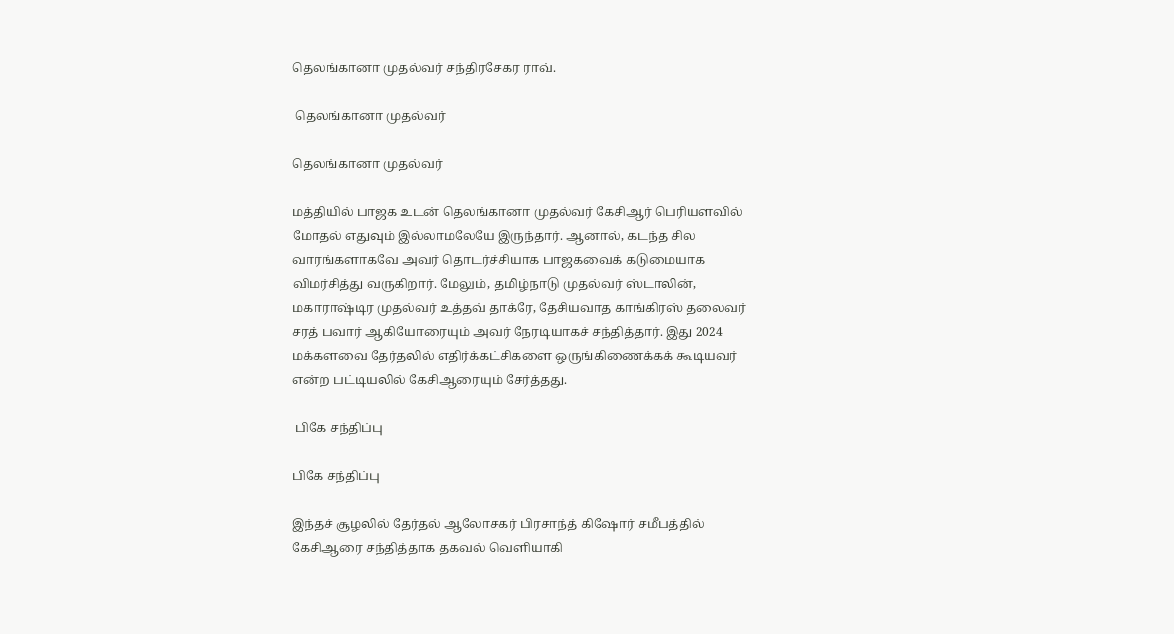தெலங்கானா முதல்வர் சந்திரசேகர ராவ்.

 தெலங்கானா முதல்வர்

தெலங்கானா முதல்வர்

மத்தியில் பாஜக உடன் தெலங்கானா முதல்வர் கேசிஆர் பெரியளவில் மோதல் எதுவும் இல்லாமலேயே இருந்தார். ஆனால், கடந்த சில வாரங்களாகவே அவர் தொடர்ச்சியாக பாஜகவைக் கடுமையாக விமர்சித்து வருகிறார். மேலும், தமிழ்நாடு முதல்வர் ஸ்டாலின், மகாராஷ்டிர முதல்வர் உத்தவ் தாக்ரே, தேசியவாத காங்கிரஸ் தலைவர் சரத் பவார் ஆகியோரையும் அவர் நேரடியாகச் சந்தித்தார். இது 2024 மக்களவை தேர்தலில் எதிர்க்கட்சிகளை ஒருங்கிணைக்கக் கூடியவர் என்ற பட்டியலில் கேசிஆரையும் சேர்த்தது.

 பிகே சந்திப்பு

பிகே சந்திப்பு

இந்தச் சூழலில் தேர்தல் ஆலோசகர் பிரசாந்த் கிஷோர் சமீபத்தில் கேசிஆரை சந்தித்தாக தகவல் வெளியாகி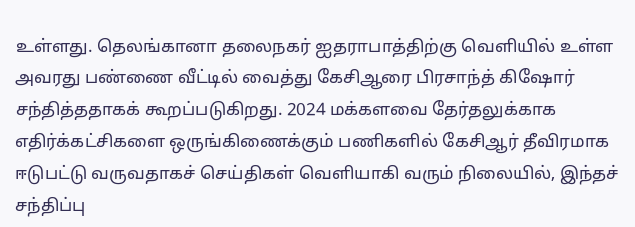உள்ளது. தெலங்கானா தலைநகர் ஐதராபாத்திற்கு வெளியில் உள்ள அவரது பண்ணை வீட்டில் வைத்து கேசிஆரை பிரசாந்த் கிஷோர் சந்தித்ததாகக் கூறப்படுகிறது. 2024 மக்களவை தேர்தலுக்காக எதிர்க்கட்சிகளை ஒருங்கிணைக்கும் பணிகளில் கேசிஆர் தீவிரமாக ஈடுபட்டு வருவதாகச் செய்திகள் வெளியாகி வரும் நிலையில், இந்தச் சந்திப்பு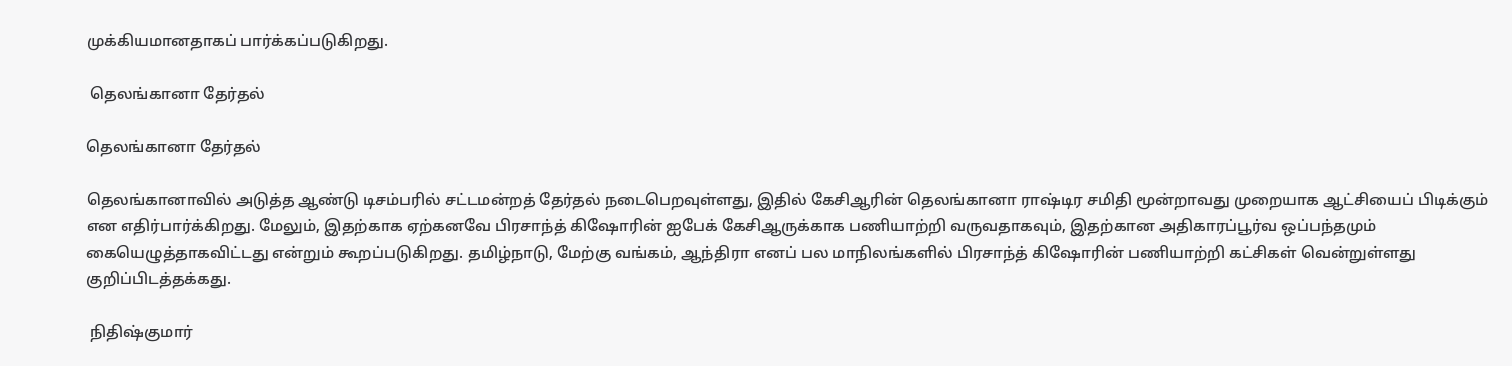முக்கியமானதாகப் பார்க்கப்படுகிறது.

 தெலங்கானா தேர்தல்

தெலங்கானா தேர்தல்

தெலங்கானாவில் அடுத்த ஆண்டு டிசம்பரில் சட்டமன்றத் தேர்தல் நடைபெறவுள்ளது, இதில் கேசிஆரின் தெலங்கானா ராஷ்டிர சமிதி மூன்றாவது முறையாக ஆட்சியைப் பிடிக்கும் என எதிர்பார்க்கிறது. மேலும், இதற்காக ஏற்கனவே பிரசாந்த் கிஷோரின் ஐபேக் கேசிஆருக்காக பணியாற்றி வருவதாகவும், இதற்கான அதிகாரப்பூர்வ ஒப்பந்தமும் கையெழுத்தாகவிட்டது என்றும் கூறப்படுகிறது. தமிழ்நாடு, மேற்கு வங்கம், ஆந்திரா எனப் பல மாநிலங்களில் பிரசாந்த் கிஷோரின் பணியாற்றி கட்சிகள் வென்றுள்ளது குறிப்பிடத்தக்கது.

 நிதிஷ்குமார்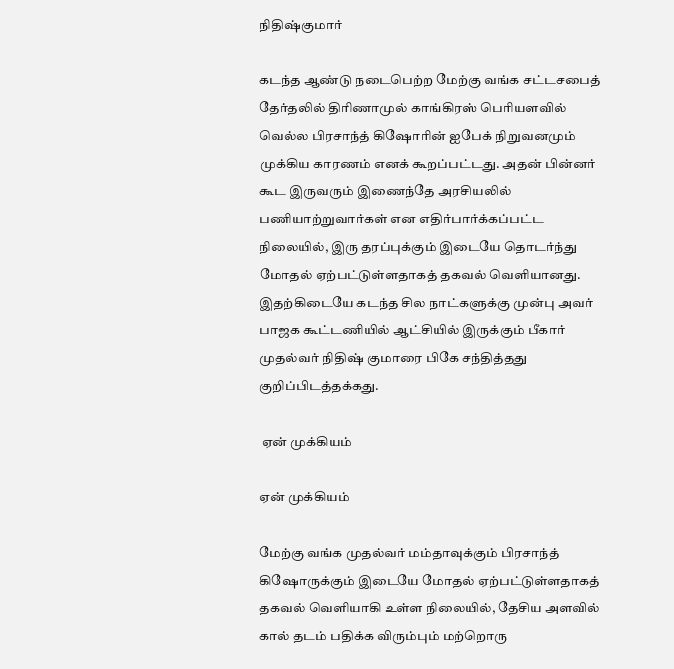நிதிஷ்குமார்

கடந்த ஆண்டு நடைபெற்ற மேற்கு வங்க சட்டசபைத் தேர்தலில் திரிணாமுல் காங்கிரஸ் பெரியளவில் வெல்ல பிரசாந்த் கிஷோரின் ஐபேக் நிறுவனமும் முக்கிய காரணம் எனக் கூறப்பட்டது. அதன் பின்னர் கூட இருவரும் இணைந்தே அரசியலில் பணியாற்றுவார்கள் என எதிர்பார்க்கப்பட்ட நிலையில், இரு தரப்புக்கும் இடையே தொடர்ந்து மோதல் ஏற்பட்டுள்ளதாகத் தகவல் வெளியானது. இதற்கிடையே கடந்த சில நாட்களுக்கு முன்பு அவர் பாஜக கூட்டணியில் ஆட்சியில் இருக்கும் பீகார் முதல்வர் நிதிஷ் குமாரை பிகே சந்தித்தது குறிப்பிடத்தக்கது.

 ஏன் முக்கியம்

ஏன் முக்கியம்

மேற்கு வங்க முதல்வர் மம்தாவுக்கும் பிரசாந்த் கிஷோருக்கும் இடையே மோதல் ஏற்பட்டுள்ளதாகத் தகவல் வெளியாகி உள்ள நிலையில், தேசிய அளவில் கால் தடம் பதிக்க விரும்பும் மற்றொரு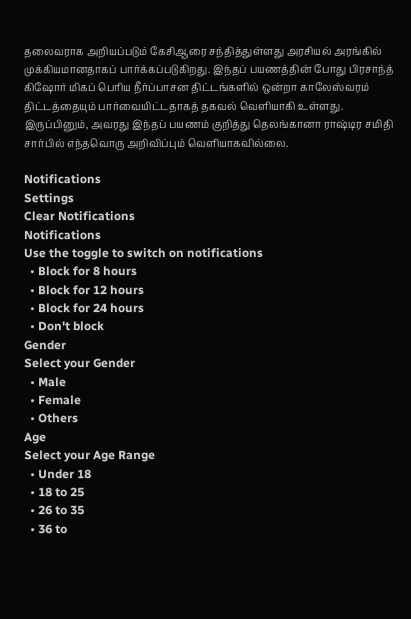தலைவராக அறியப்படும் கேசிஆரை சந்தித்துள்ளது அரசியல் அரங்கில் முக்கியமானதாகப் பார்க்கப்படுகிறது. இந்தப் பயணத்தின் போது பிரசாந்த் கிஷோர் மிகப் பெரிய நீர்ப்பாசன திட்டங்களில் ஒன்றா காலேஸ்வரம் திட்டத்தையும் பார்வையிட்டதாகத் தகவல் வெளியாகி உள்ளது. இருப்பினும், அவரது இந்தப் பயணம் குறித்து தெலங்கானா ராஷ்டிர சமிதி சார்பில் எந்தவொரு அறிவிப்பும் வெளியாகவில்லை.

Notifications
Settings
Clear Notifications
Notifications
Use the toggle to switch on notifications
  • Block for 8 hours
  • Block for 12 hours
  • Block for 24 hours
  • Don't block
Gender
Select your Gender
  • Male
  • Female
  • Others
Age
Select your Age Range
  • Under 18
  • 18 to 25
  • 26 to 35
  • 36 to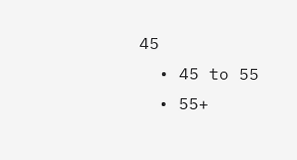45
  • 45 to 55
  • 55+